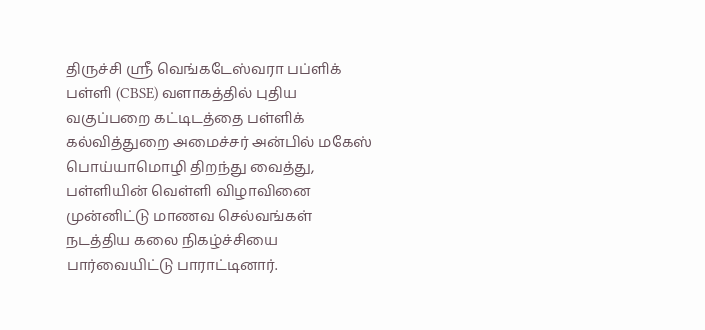திருச்சி ஸ்ரீ வெங்கடேஸ்வரா பப்ளிக் பள்ளி (CBSE) வளாகத்தில் புதிய வகுப்பறை கட்டிடத்தை பள்ளிக் கல்வித்துறை அமைச்சர் அன்பில் மகேஸ் பொய்யாமொழி திறந்து வைத்து, பள்ளியின் வெள்ளி விழாவினை முன்னிட்டு மாணவ செல்வங்கள் நடத்திய கலை நிகழ்ச்சியை பார்வையிட்டு பாராட்டினார்.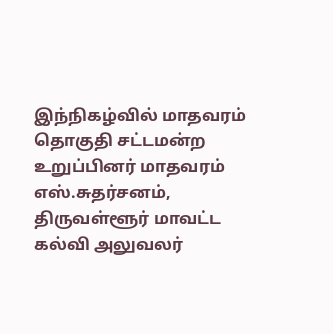இந்நிகழ்வில் மாதவரம் தொகுதி சட்டமன்ற உறுப்பினர் மாதவரம் எஸ்.சுதர்சனம், திருவள்ளூர் மாவட்ட கல்வி அலுவலர்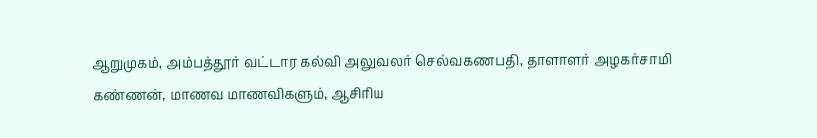ஆறுமுகம், அம்பத்தூர் வட்டார கல்வி அலுவலர் செல்வகணபதி, தாளாளர் அழகர்சாமி கண்ணன், மாணவ மாணவிகளும், ஆசிரிய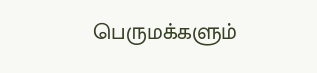பெருமக்களும்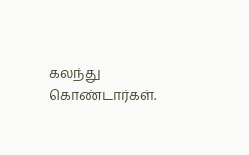கலந்து கொண்டார்கள்.